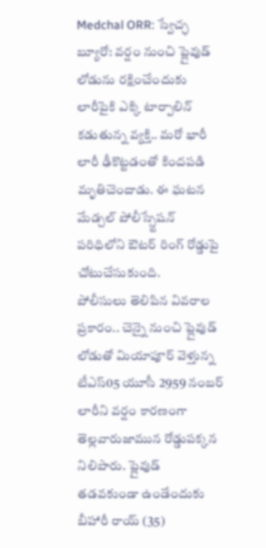Medchal ORR: స్వేచ్ఛ బ్యూరో: వర్షం నుంచి ప్లైవుడ్ లోడును రక్షించేందుకు లారీపైకి ఎక్కి టార్పాలిన్ కడుతున్న వ్యక్తి.. మరో భారీ లారీ ఢీకొట్టడంతో కిందపడి మృతిచెందాడు. ఈ ఘటన మేడ్చల్ పోలీస్స్టేషన్ పరిధిలోని ఔటర్ రింగ్ రోడ్డుపై చోటుచేసుకుంది.
పోలీసులు తెలిపిన వివరాల ప్రకారం.. చెన్నై నుంచి ప్లైవుడ్ లోడుతో మియాపూర్ వెళ్తున్న టీఎస్05 యూసీ 2959 నంబర్ లారీని వర్షం కారణంగా తెల్లవారుజామున రోడ్డుపక్కన నిలిపారు. ప్లైవుడ్ తడవకుండా ఉండేందుకు బీహారీ రాయ్ (35)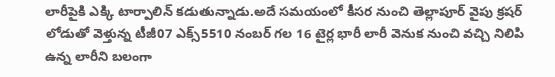లారీపైకి ఎక్కి టార్పాలిన్ కడుతున్నాడు.అదే సమయంలో కీసర నుంచి తెల్లాపూర్ వైపు క్రషర్ లోడుతో వెళ్తున్న టీజీ07 ఎక్స్5510 నంబర్ గల 16 టైర్ల భారీ లారీ వెనుక నుంచి వచ్చి నిలిపి ఉన్న లారీని బలంగా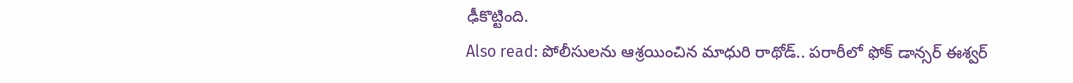ఢీకొట్టింది.
Also read: పోలీసులను ఆశ్రయించిన మాధురి రాథోడ్.. పరారీలో ఫోక్ డాన్సర్ ఈశ్వర్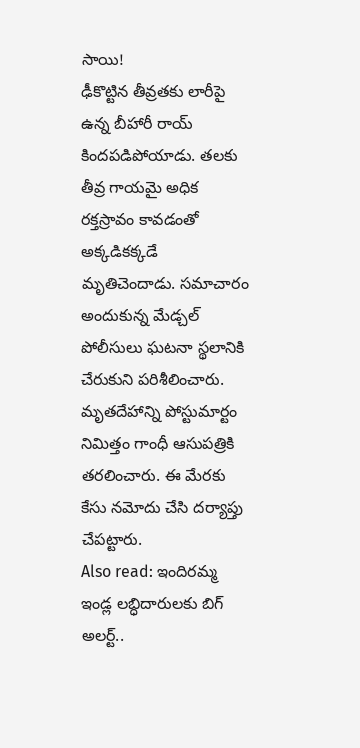సాయి!
ఢీకొట్టిన తీవ్రతకు లారీపై ఉన్న బీహారీ రాయ్ కిందపడిపోయాడు. తలకు తీవ్ర గాయమై అధిక రక్తస్రావం కావడంతో అక్కడికక్కడే మృతిచెందాడు. సమాచారం అందుకున్న మేడ్చల్ పోలీసులు ఘటనా స్థలానికి చేరుకుని పరిశీలించారు. మృతదేహాన్ని పోస్టుమార్టం నిమిత్తం గాంధీ ఆసుపత్రికి తరలించారు. ఈ మేరకు కేసు నమోదు చేసి దర్యాప్తు చేపట్టారు.
Also read: ఇందిరమ్మ ఇండ్ల లబ్ధిదారులకు బిగ్ అలర్ట్..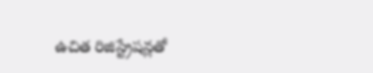ఉచిత రిజిస్ట్రేషన్లతో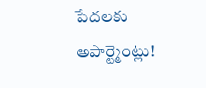పేదలకు అపార్ట్మెంట్లు!